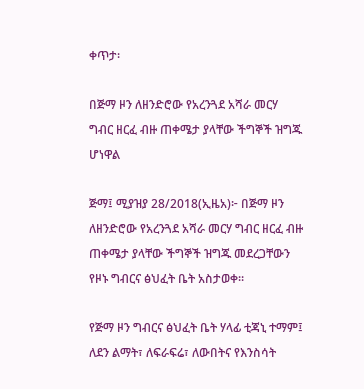ቀጥታ፡

በጅማ ዞን ለዘንድሮው የአረንጓደ አሻራ መርሃ ግብር ዘርፈ ብዙ ጠቀሜታ ያላቸው ችግኞች ዝግጁ ሆነዋል

ጅማ፤ ሚያዝያ 28/2018(ኢዜአ)፦ በጅማ ዞን ለዘንድሮው የአረንጓደ አሻራ መርሃ ግብር ዘርፈ ብዙ ጠቀሜታ ያላቸው ችግኞች ዝግጁ መደረጋቸውን የዞኑ ግብርና ፅህፈት ቤት አስታወቀ።

የጅማ ዞን ግብርና ፅህፈት ቤት ሃላፊ ቲጃኒ ተማም፤ ለደን ልማት፣ ለፍራፍሬ፣ ለውበትና የእንስሳት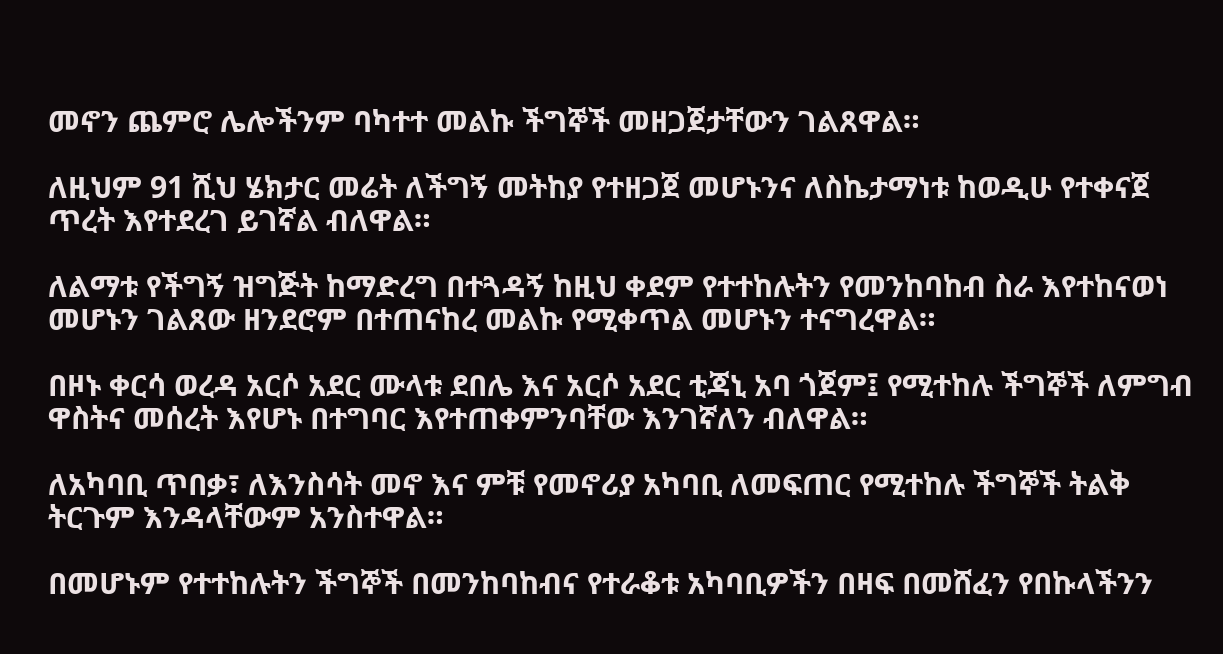መኖን ጨምሮ ሌሎችንም ባካተተ መልኩ ችግኞች መዘጋጀታቸውን ገልጸዋል።

ለዚህም 91 ሺህ ሄክታር መሬት ለችግኝ መትከያ የተዘጋጀ መሆኑንና ለስኬታማነቱ ከወዲሁ የተቀናጀ ጥረት እየተደረገ ይገኛል ብለዋል።

ለልማቱ የችግኝ ዝግጅት ከማድረግ በተጓዳኝ ከዚህ ቀደም የተተከሉትን የመንከባከብ ስራ እየተከናወነ መሆኑን ገልጸው ዘንደሮም በተጠናከረ መልኩ የሚቀጥል መሆኑን ተናግረዋል።

በዞኑ ቀርሳ ወረዳ አርሶ አደር ሙላቱ ደበሌ እና አርሶ አደር ቲጃኒ አባ ጎጀም፤ የሚተከሉ ችግኞች ለምግብ ዋስትና መሰረት እየሆኑ በተግባር እየተጠቀምንባቸው እንገኛለን ብለዋል።

ለአካባቢ ጥበቃ፣ ለእንስሳት መኖ እና ምቹ የመኖሪያ አካባቢ ለመፍጠር የሚተከሉ ችግኞች ትልቅ ትርጉም እንዳላቸውም አንስተዋል።

በመሆኑም የተተከሉትን ችግኞች በመንከባከብና የተራቆቱ አካባቢዎችን በዛፍ በመሸፈን የበኩላችንን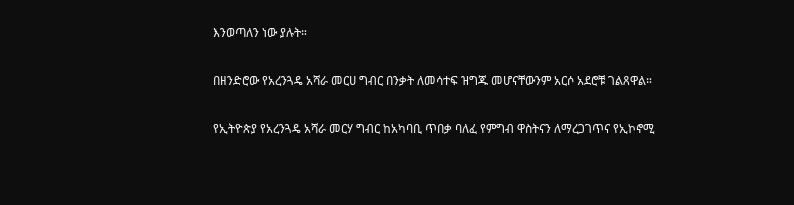እንወጣለን ነው ያሉት።

በዘንድሮው የአረንጓዴ አሻራ መርሀ ግብር በንቃት ለመሳተፍ ዝግጁ መሆናቸውንም አርሶ አደሮቹ ገልጸዋል።

የኢትዮጵያ የአረንጓዴ አሻራ መርሃ ግብር ከአካባቢ ጥበቃ ባለፈ የምግብ ዋስትናን ለማረጋገጥና የኢኮኖሚ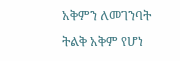አቅምን ለመገንባት ትልቅ አቅም የሆነ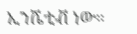ኢንሼቲቭ ነው።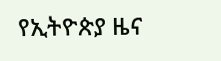የኢትዮጵያ ዜና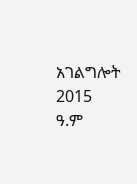አገልግሎት
2015
ዓ.ም